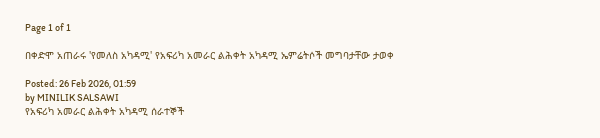Page 1 of 1

በቀድሞ አጠራሩ 'የመለስ አካዳሚ' የአፍሪካ አመራር ልሕቀት አካዳሚ ኤምሬትሶች መግባታቸው ታወቀ

Posted: 26 Feb 2026, 01:59
by MINILIK SALSAWI
የአፍሪካ አመራር ልሕቀት አካዳሚ ሰራተኞች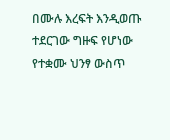በሙሉ እረፍት እንዲወጡ ተደርገው ግዙፍ የሆነው የተቋሙ ህንፃ ውስጥ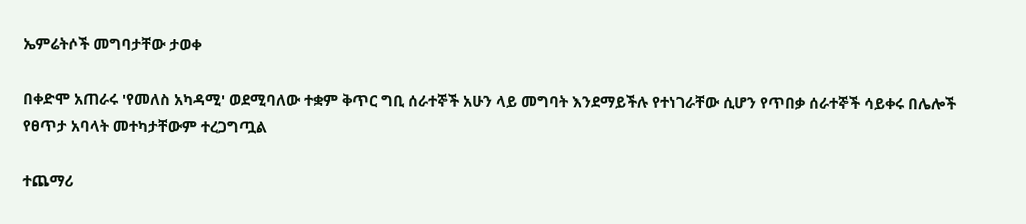ኤምሬትሶች መግባታቸው ታወቀ

በቀድሞ አጠራሩ 'የመለስ አካዳሚ' ወደሚባለው ተቋም ቅጥር ግቢ ሰራተኞች አሁን ላይ መግባት እንደማይችሉ የተነገራቸው ሲሆን የጥበቃ ሰራተኞች ሳይቀሩ በሌሎች የፀጥታ አባላት መተካታቸውም ተረጋግጧል

ተጨማሪ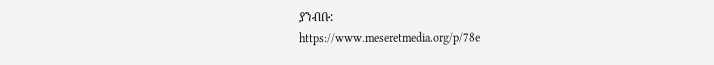ያንብቡ:
https://www.meseretmedia.org/p/78e